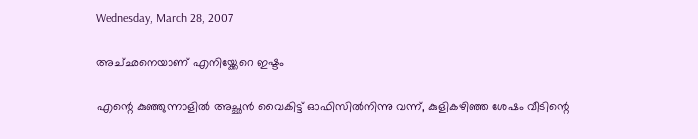Wednesday, March 28, 2007

അച്‌ഛനെയാണ്‌ എനിയ്ക്കേറെ ഇഷ്ടം

എന്റെ കുഞ്ഞുന്നാളില്‍ അച്ഛന്‍ വൈകിട്ട്‌ ഓഫിസില്‍നിന്നു വന്ന്, കുളികഴിഞ്ഞ ശേഷം വീടിന്റെ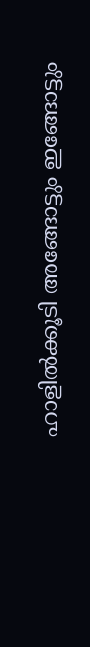ഹാളില്‍ക്കൂടി അങ്ങോട്ടും ഇങ്ങോട്ടും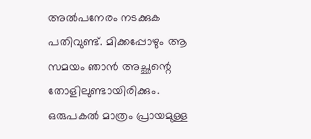അല്‍പനേരം നടക്കുക പതിവുണ്ട്‌. മിക്കപ്പോഴും ആ സമയം ഞാന്‍ അച്ഛന്റെ തോളിലുണ്ടായിരിക്കും. ഒരുപകല്‍ മാത്രം പ്രായമുള്ള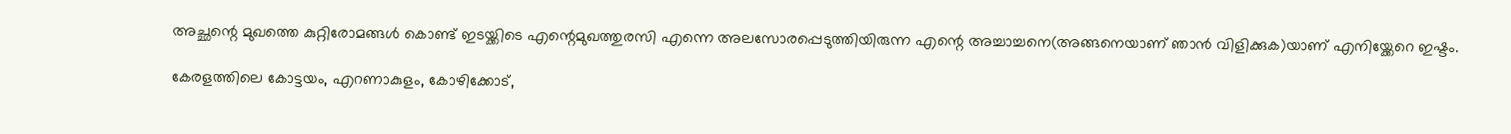അച്ഛന്റെ മുഖത്തെ കുറ്റിരോമങ്ങള്‍ കൊണ്ട്‌ ഇടയ്ക്കിടെ എന്റെമുഖത്തുരസി എന്നെ അലസോരപ്പെടുത്തിയിരുന്ന എന്റെ അച്ചാച്ചനെ(അങ്ങനെയാണ്‌ ഞാന്‍ വിളിക്കുക)യാണ്‌ എനിയ്ക്കേറെ ഇഷ്ടം.

കേരളത്തിലെ കോട്ടയം, എറണാകുളം, കോഴിക്കോട്‌,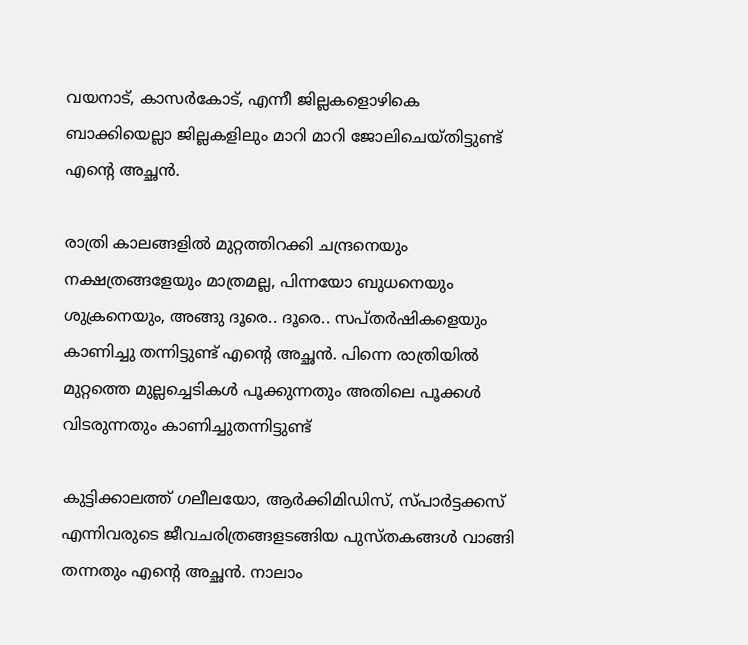വയനാട്‌, കാസര്‍കോട്‌, എന്നീ ജില്ലകളൊഴികെ ബാക്കിയെല്ലാ ജില്ലകളിലും മാറി മാറി ജോലിചെയ്തിട്ടുണ്ട്‌ എന്റെ അച്ഛന്‍.

രാത്രി കാലങ്ങളില്‍ മുറ്റത്തിറക്കി ചന്ദ്രനെയും നക്ഷത്രങ്ങളേയും മാത്രമല്ല, പിന്നയോ ബുധനെയും ശുക്രനെയും, അങ്ങു ദൂരെ.. ദൂരെ.. സപ്‌തര്‍ഷികളെയും കാണിച്ചു തന്നിട്ടുണ്ട്‌ എന്റെ അച്ഛന്‍. പിന്നെ രാത്രിയില്‍ മുറ്റത്തെ മുല്ലച്ചെടികള്‍ പൂക്കുന്നതും അതിലെ പൂക്കള്‍ വിടരുന്നതും കാണിച്ചുതന്നിട്ടുണ്ട്‌

കുട്ടിക്കാലത്ത്‌ ഗലീലയോ, ആര്‍ക്കിമിഡിസ്‌, സ്പാര്‍ട്ടക്കസ്‌ എന്നിവരുടെ ജീവചരിത്രങ്ങളടങ്ങിയ പുസ്തകങ്ങള്‍ വാങ്ങി തന്നതും എന്റെ അച്ഛന്‍. നാലാം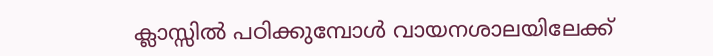ക്ലാസ്സില്‍ പഠിക്കുമ്പോള്‍ വായനശാലയിലേക്ക്‌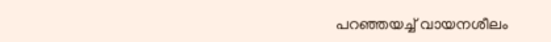പറഞ്ഞയച്ച്‌ വായനശീലം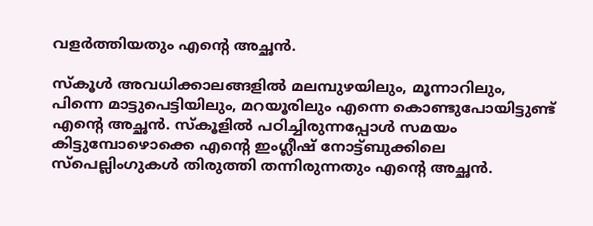വളര്‍ത്തിയതും എന്റെ അച്ഛന്‍.

സ്കൂള്‍ അവധിക്കാലങ്ങളില്‍ മലമ്പുഴയിലും, മൂന്നാറിലും, പിന്നെ മാട്ടുപെട്ടിയിലും, മറയൂരിലും എന്നെ കൊണ്ടുപോയിട്ടുണ്ട്‌ എന്റെ അച്ഛന്‍. സ്കൂളില്‍ പഠിച്ചിരുന്നപ്പോള്‍ സമയം കിട്ടുമ്പോഴൊക്കെ എന്റെ ഇംഗ്ലീഷ്‌ നോട്ട്ബുക്കിലെ സ്പെല്ലിംഗുകള്‍ തിരുത്തി തന്നിരുന്നതും എന്റെ അച്ഛന്‍.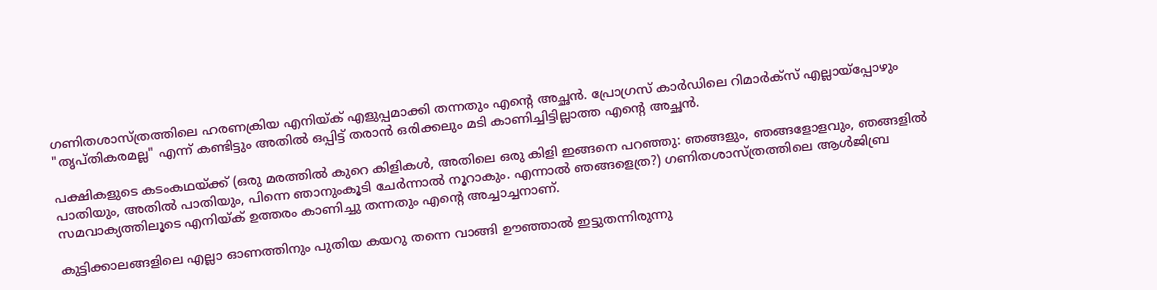ഗണിതശാസ്ത്രത്തിലെ ഹരണക്രിയ എനിയ്ക്‌ എളുപ്പമാക്കി തന്നതും എന്റെ അച്ഛന്‍. പ്രോഗ്രസ്‌ കാര്‍ഡിലെ റിമാര്‍ക്സ്‌ എല്ലായ്‌പ്പോഴും "തൃപ്തികരമല്ല" എന്ന് കണ്ടിട്ടും അതില്‍ ഒപ്പിട്ട്‌ തരാന്‍ ഒരിക്കലും മടി കാണിച്ചിട്ടില്ലാത്ത എന്റെ അച്ഛന്‍.

പക്ഷികളുടെ കടംകഥയ്ക്ക്‌ (ഒരു മരത്തില്‍ കുറെ കിളികള്‍, അതിലെ ഒരു കിളി ഇങ്ങനെ പറഞ്ഞു: ഞങ്ങളും, ഞങ്ങളോളവും, ഞങ്ങളില്‍ പാതിയും, അതില്‍ പാതിയും, പിന്നെ ഞാനുംകൂടി ചേര്‍ന്നാല്‍ നൂറാകും. എന്നാല്‍ ഞങ്ങളെത്ര?) ഗണിതശാസ്ത്രത്തിലെ ആള്‍ജിബ്ര സമവാക്യത്തിലൂടെ എനിയ്ക്‌ ഉത്തരം കാണിച്ചു തന്നതും എന്റെ അച്ചാച്ചനാണ്‌.

കുട്ടിക്കാലങ്ങളിലെ എല്ലാ ഓണത്തിനും പുതിയ കയറു തന്നെ വാങ്ങി ഊഞ്ഞാല്‍ ഇട്ടുതന്നിരുന്നു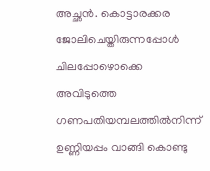അച്ഛന്‍. കൊട്ടാരക്കര ജോലിചെയ്തിരുന്നപ്പോള്‍ ചിലപ്പോഴൊക്കെ അവിടുത്തെ ഗണപതിയമ്പലത്തില്‍നിന്ന് ഉണ്ണിയപ്പം വാങ്ങി കൊണ്ടു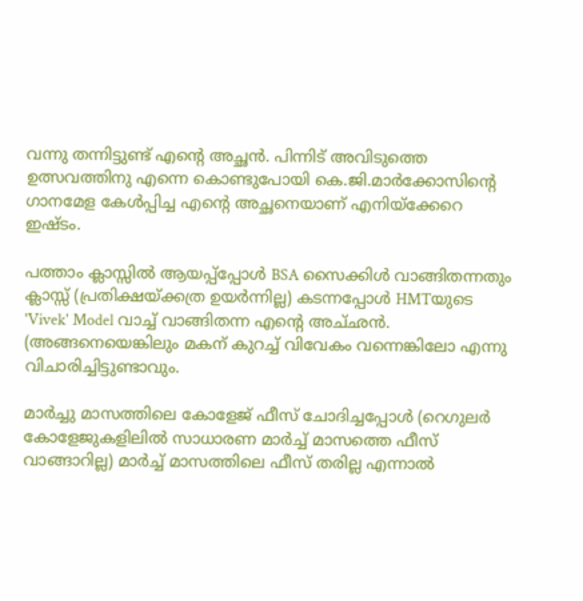വന്നു തന്നിട്ടുണ്ട്‌ എന്റെ അച്ഛന്‍. പിന്നിട്‌ അവിടുത്തെ ഉത്സവത്തിനു എന്നെ കൊണ്ടുപോയി കെ.ജി.മാര്‍ക്കോസിന്റെ ഗാനമേള കേള്‍പ്പിച്ച എന്റെ അച്ഛനെയാണ്‌ എനിയ്ക്കേറെ ഇഷ്ടം.

പത്താം ക്ലാസ്സില്‍ ആയപ്പ്പ്പോള്‍ BSA സൈക്കിള്‍ വാങ്ങിതന്നതും ക്ലാസ്സ്‌ (പ്രതിക്ഷയ്ക്കത്ര ഉയര്‍ന്നില്ല) കടന്നപ്പോള്‍ HMTയുടെ 'Vivek' Model വാച്ച്‌ വാങ്ങിതന്ന എന്റെ അച്‌ഛന്‍. (അങ്ങനെയെങ്കിലും മകന്‌ കുറച്ച്‌ വിവേകം വന്നെങ്കിലോ എന്നു വിചാരിച്ചിട്ടുണ്ടാവും.

മാര്‍ച്ചു മാസത്തിലെ കോളേജ്‌ ഫീസ്‌ ചോദിച്ചപ്പോള്‍ (റെഗുലര്‍ കോളേജുകളിലില്‍ സാധാരണ മാര്‍ച്ച്‌ മാസത്തെ ഫീസ്‌ വാങ്ങാറില്ല) മാര്‍ച്ച്‌ മാസത്തിലെ ഫീസ്‌ തരില്ല എന്നാല്‍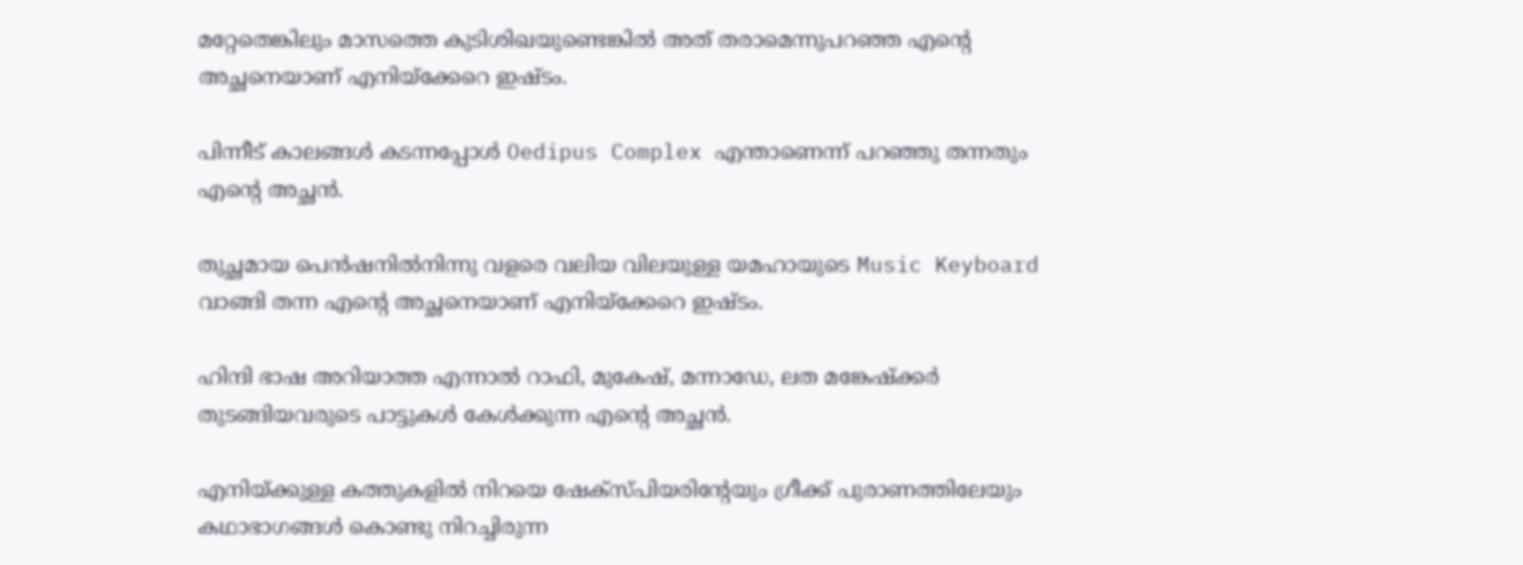മറ്റേതെങ്കിലും മാസത്തെ കുടിശിഖയുണ്ടെങ്കില്‍ അത്‌ തരാമെന്നുപറഞ്ഞ എന്റെ അച്ഛനെയാണ്‌ എനിയ്ക്കേറെ ഇഷ്ടം.

പിന്നീട്‌ കാലങ്ങള്‍ കടന്നപ്പോള്‍ Oedipus Complex എന്താണെന്ന്‌ പറഞ്ഞു തന്നതും എന്റെ അച്ഛന്‍.

തുച്ഛമായ പെന്‍ഷനില്‍നിന്നു വളരെ വലിയ വിലയുള്ള യമഹായുടെ Music Keyboard വാങ്ങി തന്ന എന്റെ അച്ഛനെയാണ്‌ എനിയ്ക്കേറെ ഇഷ്ടം.

ഹിന്ദി ഭാഷ അറിയാത്ത എന്നാല്‍ റാഫി, മുകേഷ്‌, മന്നാഡേ, ലത മങ്കേഷ്ക്കര്‍ തുടങ്ങിയവരുടെ പാട്ടുകള്‍ കേള്‍ക്കുന്ന എന്റെ അച്ഛന്‍.

എനിയ്ക്കുള്ള കത്തുകളില്‍ നിറയെ ഷേക്‍സ്പിയരിന്റേയും ഗ്രീക്ക്‌ പുരാണത്തിലേയും കഥാഭാഗങ്ങള്‍ കൊണ്ടു നിറച്ചിരുന്ന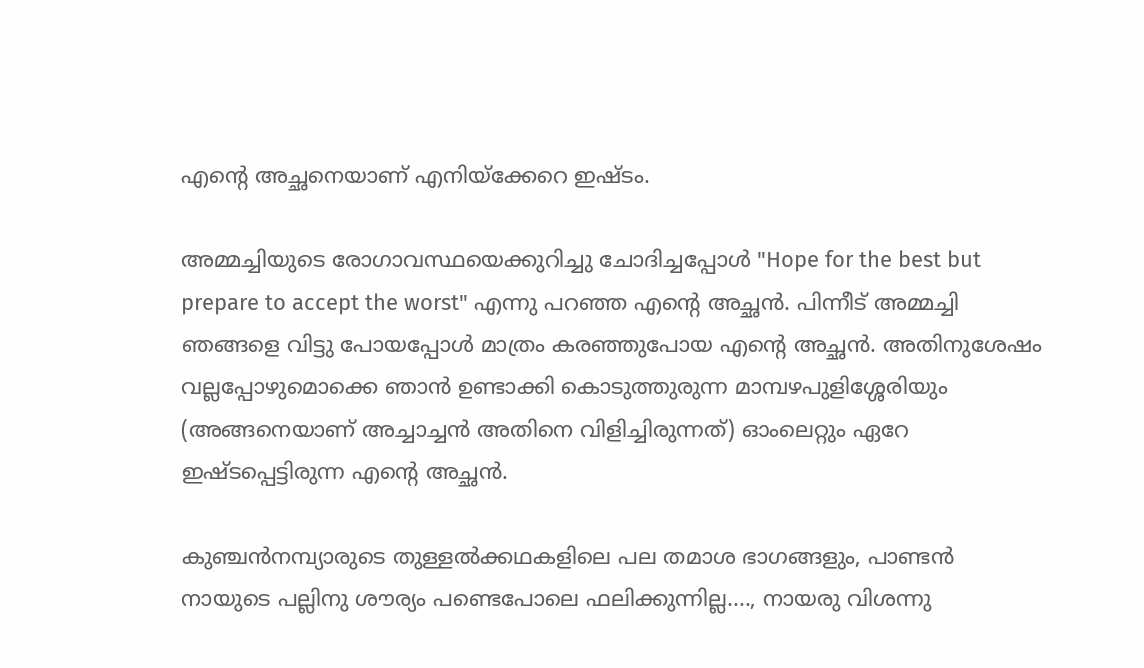എന്റെ അച്ഛനെയാണ്‌ എനിയ്ക്കേറെ ഇഷ്ടം.

അമ്മച്ചിയുടെ രോഗാവസ്ഥയെക്കുറിച്ചു ചോദിച്ചപ്പോള്‍ "Hope for the best but prepare to accept the worst" എന്നു പറഞ്ഞ എന്റെ അച്ഛന്‍. പിന്നീട്‌ അമ്മച്ചി ഞങ്ങളെ വിട്ടു പോയപ്പോള്‍ മാത്രം കരഞ്ഞുപോയ എന്റെ അച്ഛന്‍. അതിനുശേഷം വല്ലപ്പോഴുമൊക്കെ ഞാന്‍ ഉണ്ടാക്കി കൊടുത്തുരുന്ന മാമ്പഴപുളിശ്ശേരിയും (അങ്ങനെയാണ്‌ അച്ചാച്ചന്‍ അതിനെ വിളിച്ചിരുന്നത്‌) ഓംലെറ്റും ഏറേ ഇഷ്ടപ്പെട്ടിരുന്ന എന്റെ അച്ഛന്‍.

കുഞ്ചന്‍നമ്പ്യാരുടെ തുള്ളല്‍ക്കഥകളിലെ പല തമാശ ഭാഗങ്ങളും, പാണ്ടന്‍ നായുടെ പല്ലിനു ശൗര്യം പണ്ടെപോലെ ഫലിക്കുന്നില്ല...., നായരു വിശന്നു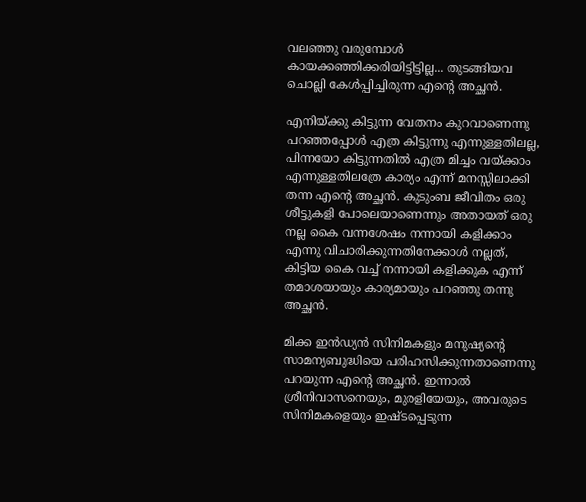വലഞ്ഞു വരുമ്പോള്‍ കായക്കഞ്ഞിക്കരിയിട്ടിട്ടില്ല... തുടങ്ങിയവ ചൊല്ലി കേള്‍പ്പിച്ചിരുന്ന എന്റെ അച്ഛന്‍.

എനിയ്ക്കു കിട്ടുന്ന വേതനം കുറവാണെന്നു പറഞ്ഞപ്പോള്‍ എത്ര കിട്ടുന്നു എന്നുള്ളതിലല്ല, പിന്നയോ കിട്ടുന്നതില്‍ എത്ര മിച്ചം വയ്ക്കാം എന്നുള്ളതിലത്രേ കാര്യം എന്ന്‌ മനസ്സിലാക്കി തന്ന എന്റെ അച്ഛന്‍. കുടുംബ ജീവിതം ഒരു ശീട്ടുകളി പോലെയാണെന്നും അതായത്‌ ഒരു നല്ല കൈ വന്നശേഷം നന്നായി കളിക്കാം എന്നു വിചാരിക്കുന്നതിനേക്കാള്‍ നല്ലത്‌, കിട്ടിയ കൈ വച്ച്‌ നന്നായി കളിക്കുക എന്ന്‌ തമാശയായും കാര്യമായും പറഞ്ഞു തന്നു അച്ഛന്‍.

മിക്ക ഇന്‍ഡ്യന്‍ സിനിമകളും മനുഷ്യന്റെ സാമന്യബുദ്ധിയെ പരിഹസിക്കുന്നതാണെന്നു പറയുന്ന എന്റെ അച്ഛന്‍. ഇന്നാല്‍ ശ്രീനിവാസനെയും, മുരളിയേയും, അവരുടെ സിനിമകളെയും ഇഷ്ടപ്പെടുന്ന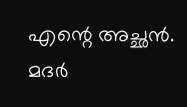എന്റെ അച്ഛന്‍. മദര്‍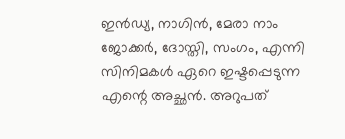ഇന്‍ഡ്യ, നാഗിന്‍, മേരാ നാം ജോക്കര്‍, ദോസ്തി, സംഗം, എന്നി സിനിമകള്‍ ഏറെ ഇഷ്ടപ്പെടുന്ന എന്റെ അച്ഛന്‍. അറുപത്‌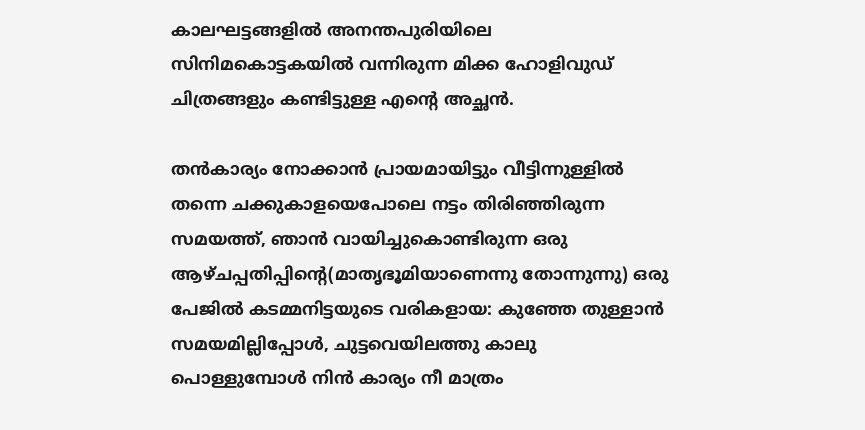കാലഘട്ടങ്ങളില്‍ അനന്തപുരിയിലെ സിനിമകൊട്ടകയില്‍ വന്നിരുന്ന മിക്ക ഹോളിവുഡ്‌ ചിത്രങ്ങളും കണ്ടിട്ടുള്ള എന്റെ അച്ഛന്‍.

തന്‍കാര്യം നോക്കാന്‍ പ്രായമായിട്ടും വീട്ടിന്നുള്ളില്‍ തന്നെ ചക്കുകാളയെപോലെ നട്ടം തിരിഞ്ഞിരുന്ന സമയത്ത്‌, ഞാന്‍ വായിച്ചുകൊണ്ടിരുന്ന ഒരു ആഴ്ചപ്പതിപ്പിന്റെ(മാതൃഭൂമിയാണെന്നു തോന്നുന്നു) ഒരു പേജില്‍ കടമ്മനിട്ടയുടെ വരികളായ: കുഞ്ഞേ തുള്ളാന്‍ സമയമില്ലിപ്പോള്‍, ചുട്ടവെയിലത്തു കാലു പൊള്ളുമ്പോള്‍ നിന്‍ കാര്യം നീ മാത്രം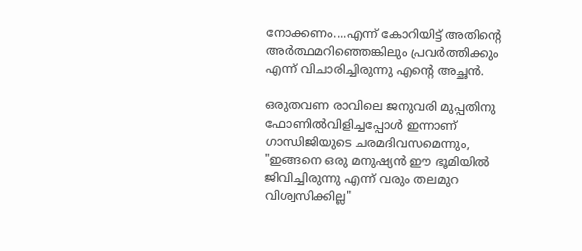നോക്കണം....എന്ന്‌ കോറിയിട്ട്‌ അതിന്റെ അര്‍ത്ഥമറിഞ്ഞെങ്കിലും പ്രവര്‍ത്തിക്കും എന്ന് വിചാരിച്ചിരുന്നു എന്റെ അച്ഛന്‍.

ഒരുതവണ രാവിലെ ജനുവരി മുപ്പതിനു ഫോണില്‍വിളിച്ചപ്പോള്‍ ഇന്നാണ്‌ ഗാന്ധിജിയുടെ ചരമദിവസമെന്നും, "ഇങ്ങനെ ഒരു മനുഷ്യന്‍ ഈ ഭൂമിയില്‍ ജിവിച്ചിരുന്നു എന്ന് വരും തലമുറ വിശ്വസിക്കില്ല"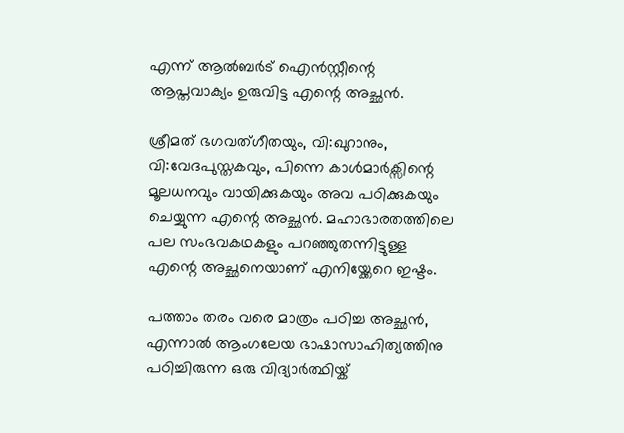എന്ന് ആല്‍ബര്‍ട്‌ ഐന്‍സ്റ്റീന്റെ ആപ്തവാക്യം ഉരുവിട്ട എന്റെ അച്ഛന്‍.

ശ്രീമത്‌ ഭഗവത്ഗീതയും, വി:ഖുറാനും, വി:വേദപുസ്തകവും, പിന്നെ കാള്‍മാര്‍ക്സിന്റെ മൂലധനവും വായിക്കുകയും അവ പഠിക്കുകയും ചെയ്യുന്ന എന്റെ അച്ഛന്‍. മഹാഭാരതത്തിലെ പല സംഭവകഥകളും പറഞ്ഞുതന്നിട്ടുള്ള എന്റെ അച്ഛനെയാണ്‌ എനിയ്ക്കേറെ ഇഷ്ടം.

പത്താം തരം വരെ മാത്രം പഠിച്ച അച്ഛന്‍, എന്നാല്‍ ആംഗലേയ ഭാഷാസാഹിത്യത്തിനു പഠിച്ചിരുന്ന ഒരു വിദ്യാര്‍ത്ഥിയ്ക്‌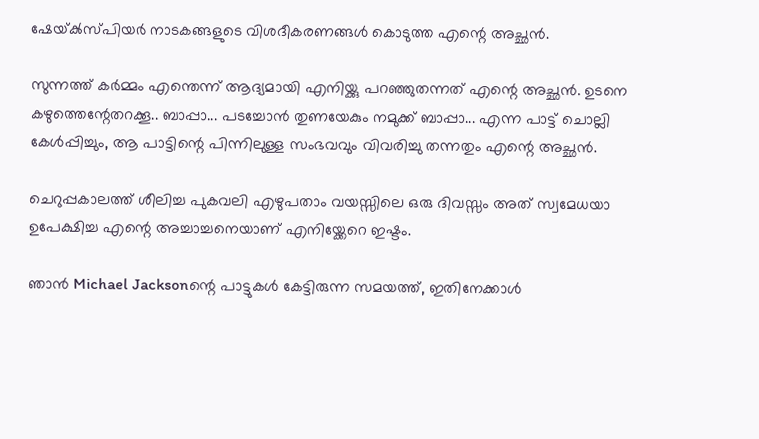ഷേയ്‌ക്‍സ്പിയര്‍ നാടകങ്ങളുടെ വിശദീകരണങ്ങള്‍ കൊടുത്ത എന്റെ അച്ഛന്‍.

സുന്നത്ത്‌ കര്‍മ്മം എന്തെന്ന് ആദ്യമായി എനിയ്ക്കു പറഞ്ഞുതന്നത്‌ എന്റെ അച്ഛന്‍. ഉടനെ കഴുത്തെന്റേതറക്കൂ.. ബാപ്പാ... പടച്ചോന്‍ തുണയേകും നമുക്ക്‌ ബാപ്പാ... എന്ന പാട്ട്‌ ചൊല്ലി കേള്‍പ്പിച്ചും, ആ പാട്ടിന്റെ പിന്നിലുള്ള സംഭവവും വിവരിച്ചു തന്നതും എന്റെ അച്ഛന്‍.

ചെറുപ്പകാലത്ത്‌ ശീലിച്ച പുകവലി എഴുപതാം വയസ്സിലെ ഒരു ദിവസ്സം അത്‌ സ്വമേധയാ ഉപേക്ഷിച്ച എന്റെ അച്ചാച്ചനെയാണ്‌ എനിയ്ക്കേറെ ഇഷ്ടം.

ഞാന്‍ Michael Jacksonന്റെ പാട്ടുകള്‍ കേട്ടിരുന്ന സമയത്ത്‌, ഇതിനേക്കാള്‍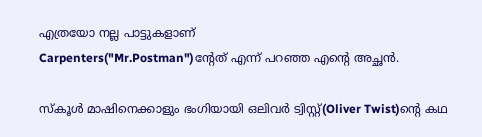എത്രയോ നല്ല പാട്ടുകളാണ്‌
Carpenters("Mr.Postman")ന്റേത്‌ എന്ന് പറഞ്ഞ എന്റെ അച്ഛന്‍.

സ്കൂള്‍ മാഷിനെക്കാളും ഭംഗിയായി ഒലിവര്‍ ട്വിസ്റ്റ്‌(Oliver Twist)ന്റെ കഥ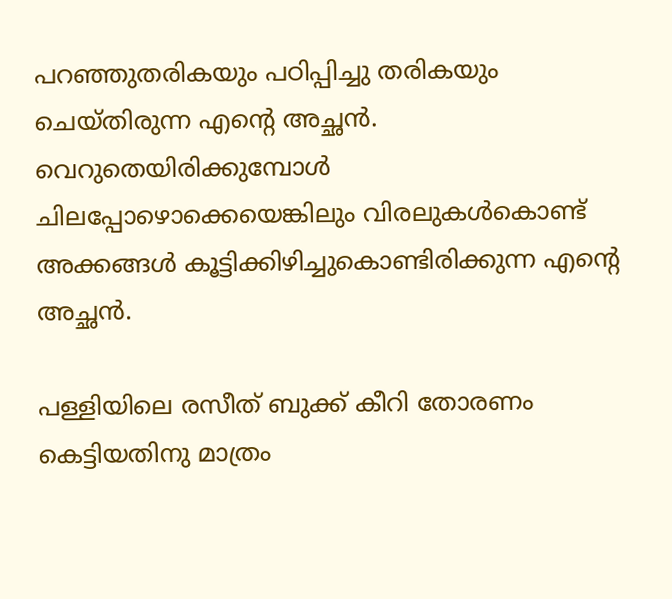പറഞ്ഞുതരികയും പഠിപ്പിച്ചു തരികയും ചെയ്തിരുന്ന എന്റെ അച്ഛന്‍. വെറുതെയിരിക്കുമ്പോള്‍ ചിലപ്പോഴൊക്കെയെങ്കിലും വിരലുകള്‍കൊണ്ട്‌ അക്കങ്ങള്‍ കൂട്ടിക്കിഴിച്ചുകൊണ്ടിരിക്കുന്ന എന്റെ അച്ഛന്‍.

പള്ളിയിലെ രസീത്‌ ബുക്ക്‌ കീറി തോരണം കെട്ടിയതിനു മാത്രം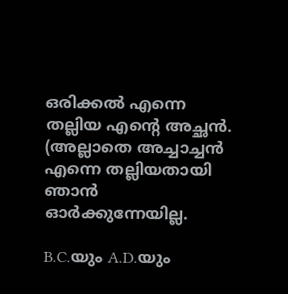ഒരിക്കല്‍ എന്നെ തല്ലിയ എന്റെ അച്ഛന്‍. (അല്ലാതെ അച്ചാച്ചന്‍ എന്നെ തല്ലിയതായി ഞാന്‍ ഓര്‍ക്കുന്നേയില്ല.

B.C.യും A.D.യും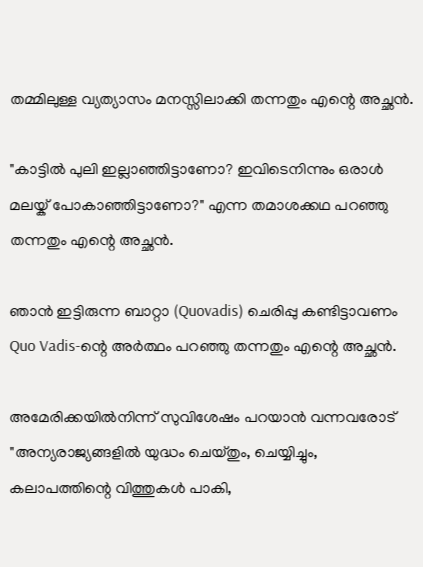തമ്മിലുള്ള വ്യത്യാസം മനസ്സിലാക്കി തന്നതും എന്റെ ‍അച്ഛന്‍.

"കാട്ടില്‍ പുലി ഇല്ലാഞ്ഞിട്ടാണോ? ഇവിടെനിന്നും ഒരാള്‍ മലയ്ക്‌ പോകാഞ്ഞിട്ടാണോ?" എന്ന തമാശക്കഥ പറഞ്ഞു തന്നതും എന്റെ അച്ഛന്‍.

ഞാന്‍ ഇട്ടിരുന്ന ബാറ്റാ (Quovadis) ചെരിപ്പു കണ്ടിട്ടാവണം
Quo Vadis-ന്റെ അര്‍ത്ഥം പറഞ്ഞു തന്നതും എന്റെ അച്ഛന്‍.

അമേരിക്കയില്‍നിന്ന് സുവിശേഷം പറയാന്‍ വന്നവരോട്‌ "അന്യരാജ്യങ്ങളില്‍ യുദ്ധം ചെയ്തും, ചെയ്യിച്ചും, കലാപത്തിന്റെ വിത്തുകള്‍ പാകി,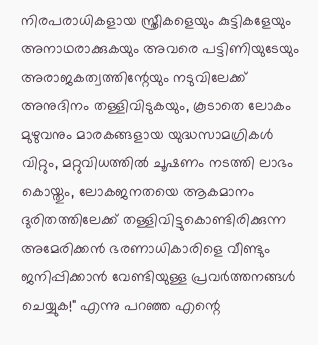നിരപരാധികളായ സ്ത്രീകളെയും കുട്ടികളേയും അനാഥരാക്കുകയും അവരെ പട്ടിണിയുടേയും അരാജകത്വത്തിന്റേയും നടുവിലേക്ക്‌ അനുദിനം തള്ളിവിടുകയും, കൂടാതെ ലോകം മുഴുവനും മാരകങ്ങളായ യുദ്ധസാമഗ്രികള്‍ വിറ്റും, മറ്റുവിധത്തില്‍ ചൂഷണം നടത്തി ലാഭം കൊയ്തും, ലോകജനതയെ ആകമാനം ദുരിതത്തിലേക്ക്‌ തള്ളിവിട്ടുകൊണ്ടിരിക്കുന്ന അമേരിക്കന്‍ ഭരണാധികാരിളെ വീണ്ടും ജനിപ്പിക്കാന്‍ വേണ്ടിയുള്ള പ്രവര്‍ത്തനങ്ങള്‍ ചെയ്യുക!" എന്നു പറഞ്ഞ എന്റെ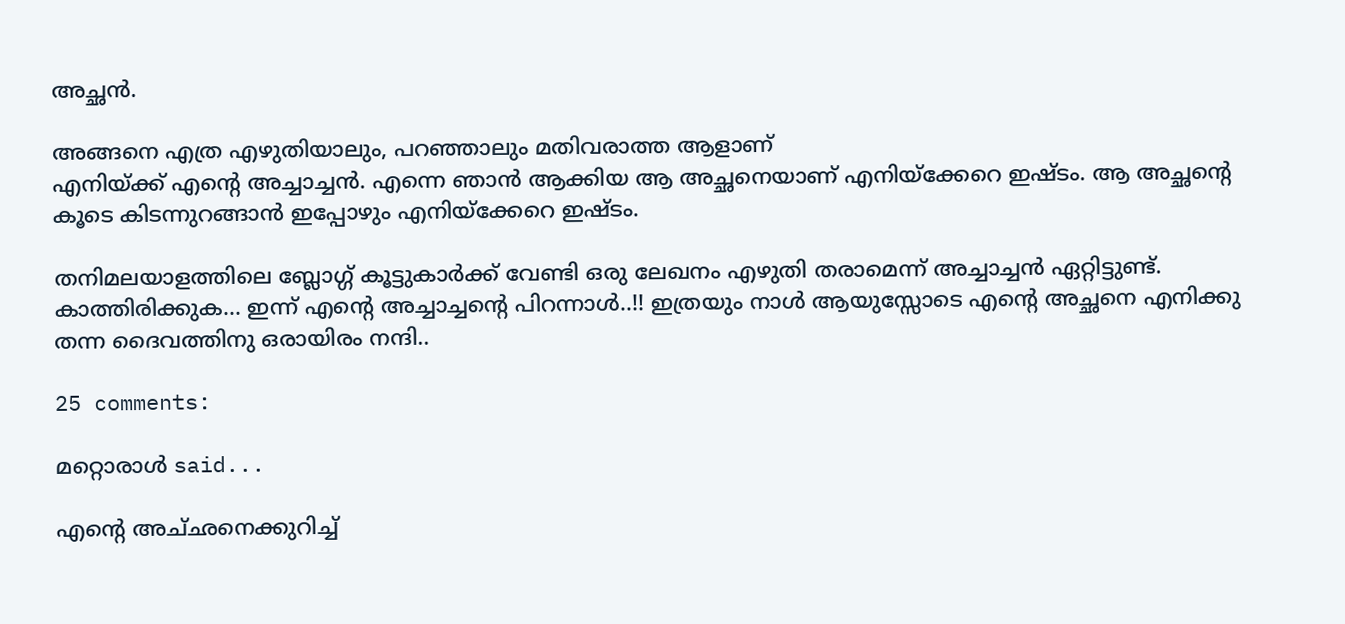അച്ഛന്‍.

അങ്ങനെ എത്ര എഴുതിയാലും, പറഞ്ഞാലും മതിവരാത്ത ആളാണ്‌
എനിയ്ക്ക്‌ എന്റെ അച്ചാച്ചന്‍. എന്നെ ഞാന്‍ ആക്കിയ ആ അച്ഛനെയാണ്‌ എനിയ്ക്കേറെ ഇഷ്ടം. ആ അച്ഛന്റെ കൂടെ കിടന്നുറങ്ങാന്‍ ഇപ്പോഴും എനിയ്ക്കേറെ ഇഷ്ടം.

തനിമലയാളത്തിലെ ബ്ലോഗ്ഗ്‌ കൂട്ടുകാര്‍ക്ക്‌ വേണ്ടി ഒരു ലേഖനം എഴുതി തരാമെന്ന് അച്ചാച്ചന്‍ ഏറ്റിട്ടുണ്ട്‌. കാത്തിരിക്കുക... ഇന്ന് എന്റെ അച്ചാച്ചന്റെ പിറന്നാള്‍..!! ഇത്രയും നാള്‍ ആയുസ്സോടെ എന്റെ അച്ഛനെ എനിക്കു തന്ന ദൈവത്തിനു ഒരായിരം നന്ദി..

25 comments:

മറ്റൊരാള്‍ said...

എന്റെ അച്‌ഛനെക്കുറിച്ച്‌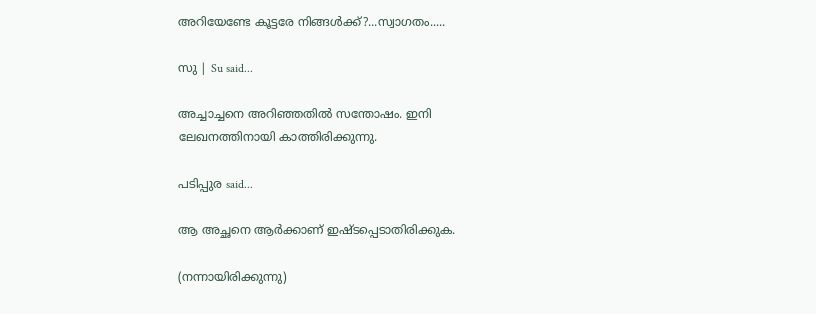അറിയേണ്ടേ കൂട്ടരേ നിങ്ങള്‍ക്ക്‌?...സ്വാഗതം.....

സു | Su said...

അച്ചാച്ചനെ അറിഞ്ഞതില്‍ സന്തോഷം. ഇനി ലേഖനത്തിനായി കാത്തിരിക്കുന്നു.

പടിപ്പുര said...

ആ അച്ഛനെ ആര്‍ക്കാണ്‌ ഇഷ്ടപ്പെടാതിരിക്കുക.

(നന്നായിരിക്കുന്നു)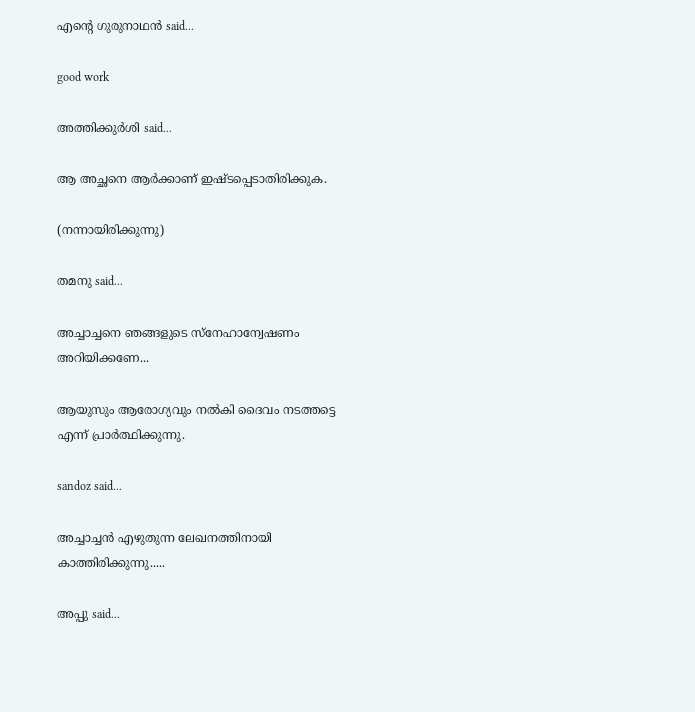എന്‍റെ ഗുരുനാഥന്‍ said...

good work

അത്തിക്കുര്‍ശി said...

ആ അച്ഛനെ ആര്‍ക്കാണ്‌ ഇഷ്ടപ്പെടാതിരിക്കുക.

(നന്നായിരിക്കുന്നു)

തമനു said...

അച്ചാച്ചനെ ഞങ്ങളുടെ സ്നേഹാന്വേഷണം അറിയിക്കണേ...

ആയുസും ആരോഗ്യവും നല്‍കി ദൈവം നടത്തട്ടെ എന്ന്‌ പ്രാര്‍ത്ഥിക്കുന്നു.

sandoz said...

അച്ചാച്ചന്‍ എഴുതുന്ന ലേഖനത്തിനായി കാത്തിരിക്കുന്നു.....

അപ്പു said...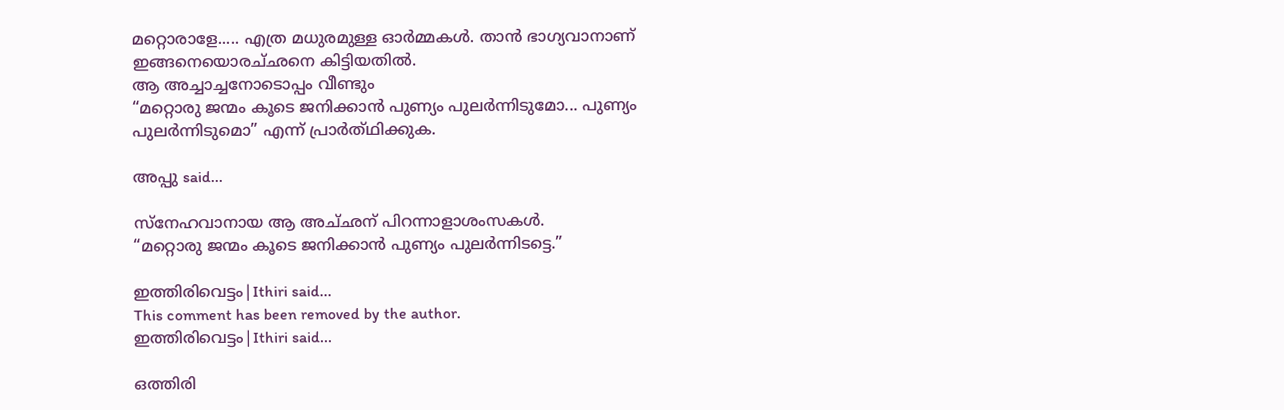മറ്റൊരാളേ..... എത്ര മധുരമുള്ള ഓര്‍മ്മകള്‍. താന്‍ ഭാഗ്യവാനാണ് ഇങ്ങനെയൊരച്‌ഛനെ കിട്ടിയതില്‍.
ആ അച്ചാച്ചനോടൊപ്പം വീണ്ടും
“മറ്റൊരു ജന്മം കൂടെ ജനിക്കാ‍ന്‍ പുണ്യം പുലര്‍ന്നിടുമോ... പുണ്യം പുലര്‍ന്നിടുമൊ” എന്ന് പ്രാര്‍ത്‌ഥിക്കുക.

അപ്പു said...

സ്നേഹവാനായ ആ അച്‌ഛന് പിറന്നാളാശംസകള്‍.
“മറ്റൊരു ജന്മം കൂടെ ജനിക്കാ‍ന്‍ പുണ്യം പുലര്‍ന്നിടട്ടെ.”

ഇത്തിരിവെട്ടം|Ithiri said...
This comment has been removed by the author.
ഇത്തിരിവെട്ടം|Ithiri said...

ഒത്തിരി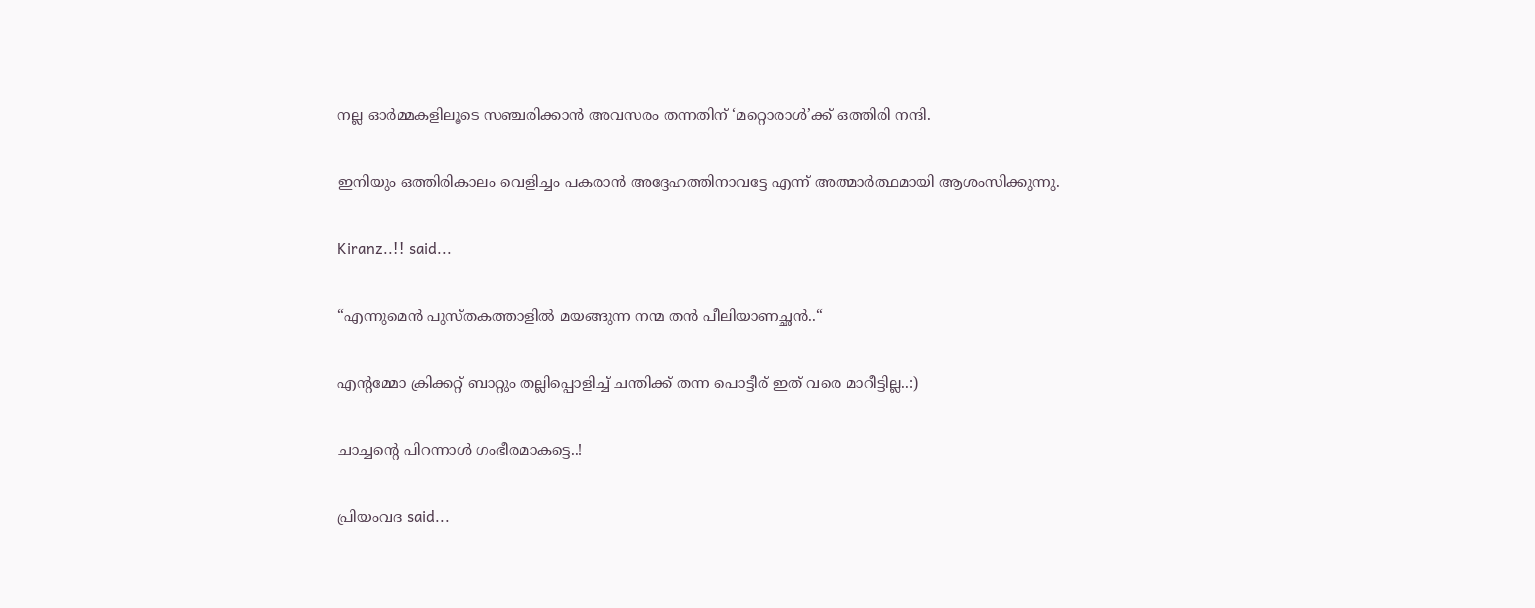നല്ല ഓര്‍മ്മകളിലൂടെ സഞ്ചരിക്കാന്‍ അവസരം തന്നതിന് ‘മറ്റൊരാള്‍’ക്ക് ഒത്തിരി നന്ദി.

ഇനിയും ഒത്തിരികാലം വെളിച്ചം പകരാന്‍ അദ്ദേഹത്തിനാവട്ടേ എന്ന് അത്മാര്‍ത്ഥമായി ആശംസിക്കുന്നു.

Kiranz..!! said...

“എന്നുമെന്‍ പുസ്തകത്താളില്‍ മയങ്ങുന്ന നന്മ തന്‍ പീലിയാണച്ഛന്‍..“

എന്റമ്മോ ക്രിക്കറ്റ് ബാറ്റും തല്ലിപ്പൊളിച്ച് ചന്തിക്ക് തന്ന പൊട്ടീര് ഇത് വരെ മാറീട്ടില്ല..:)

ചാച്ചന്റെ പിറന്നാള്‍ ഗംഭീരമാകട്ടെ..!

പ്രിയംവദ said...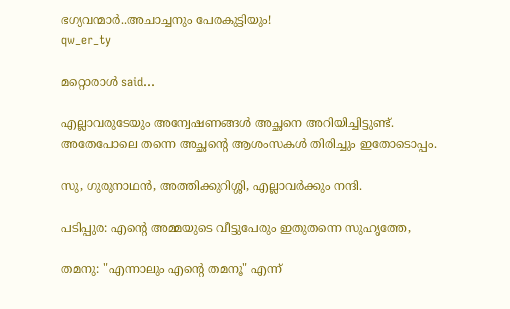ഭഗ്യവന്മാര്‍..അചാച്ചനും പേരകുട്ടിയും!
qw_er_ty

മറ്റൊരാള്‍ said...

എല്ലാവരുടേയും അന്വേഷണങ്ങള്‍ അച്ഛനെ അറിയിച്ചിട്ടുണ്ട്‌. അതേപോലെ തന്നെ അച്ഛന്റെ ആശംസകള്‍ തിരിച്ചും ഇതോടൊപ്പം.

സു, ഗുരുനാഥന്‍, അത്തിക്കുറിശ്ശി, എല്ലാവര്‍ക്കും നന്ദി.

പടിപ്പുര: എന്റെ അമ്മയുടെ വീട്ടുപേരും ഇതുതന്നെ സുഹൃത്തേ,

തമനു: "എന്നാലും എന്റെ തമനൂ" എന്ന്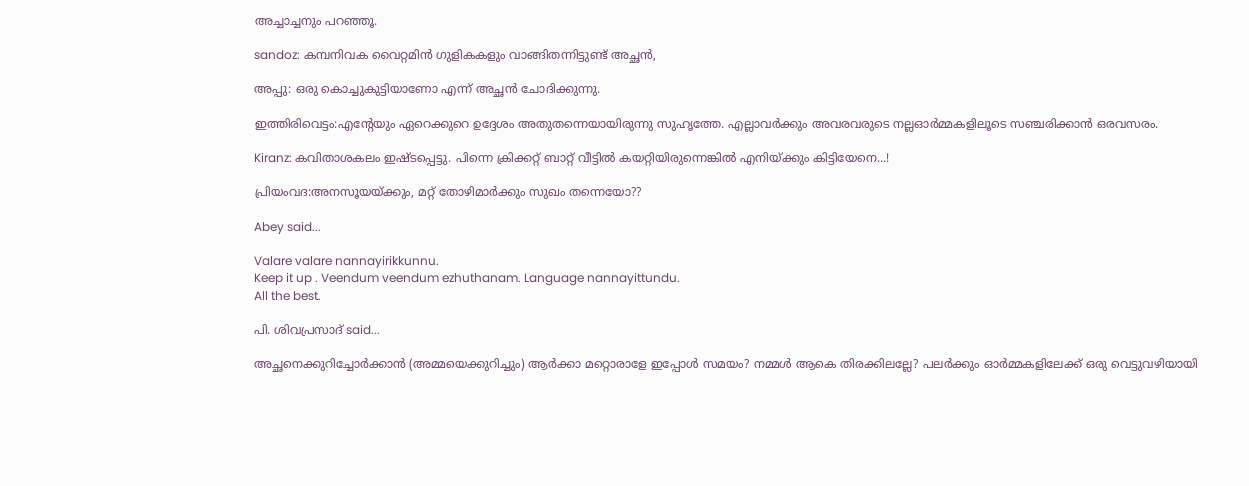അച്ചാച്ചനും പറഞ്ഞൂ.

sandoz: കമ്പനിവക വൈറ്റമിന്‍ ഗുളികകളും വാങ്ങിതന്നിട്ടുണ്ട്‌ അച്ഛന്‍,

അപ്പു: ഒരു കൊച്ചുകുട്ടിയാണോ എന്ന് അച്ഛന്‍ ചോദിക്കുന്നു.

ഇത്തിരിവെട്ടം:എന്റേയും ഏറെക്കുറെ ഉദ്ദേശം അതുതന്നെയായിരുന്നു സുഹൃത്തേ. എല്ലാവര്‍ക്കും അവരവരുടെ നല്ലഓര്‍മ്മകളിലൂടെ സഞ്ചരിക്കാന്‍ ഒരവസരം.

Kiranz: കവിതാശകലം ഇഷ്ടപ്പെട്ടു. പിന്നെ ക്രിക്കറ്റ്‌ ബാറ്റ്‌ വീട്ടില്‍ കയറ്റിയിരുന്നെങ്കില്‍ എനിയ്ക്കും കിട്ടിയേനെ...!

പ്രിയംവദ:അനസൂയയ്ക്കും, മറ്റ്‌ തോഴിമാര്‍ക്കും സുഖം തന്നെയോ??

Abey said...

Valare valare nannayirikkunnu.
Keep it up . Veendum veendum ezhuthanam. Language nannayittundu.
All the best.

പി. ശിവപ്രസാദ് said...

അച്ഛനെക്കുറിച്ചോര്‍ക്കാന്‍ (അമ്മയെക്കുറിച്ചും) ആര്‍ക്കാ മറ്റൊരാളേ ഇപ്പോള്‍ സമയം? നമ്മള്‍ ആകെ തിരക്കിലല്ലേ? പലര്‍ക്കും ഓര്‍മ്മകളിലേക്ക്‌ ഒരു വെട്ടുവഴിയായി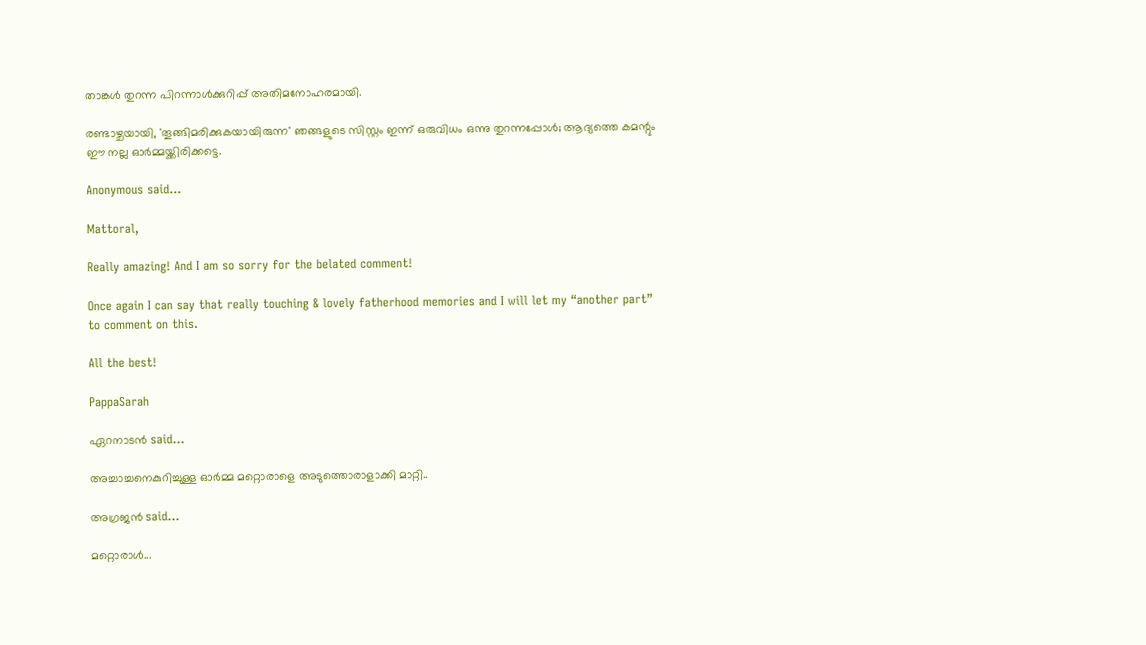താങ്കള്‍ തുറന്ന പിറന്നാള്‍ക്കുറിപ്പ്‌ അതിമനോഹരമായി.

രണ്ടാഴ്ചയായി, 'തൂങ്ങിമരിക്കുകയായിരുന്ന' ഞങ്ങളുടെ സിസ്റ്റം ഇന്ന്‌ ഒരുവിധം ഒന്നു തുറന്നപ്പോള്‍; ആദ്യത്തെ കമന്റും ഈ നല്ല ഓര്‍മ്മയ്ക്കിരിക്കട്ടെ.

Anonymous said...

Mattoral,

Really amazing! And I am so sorry for the belated comment!

Once again I can say that really touching & lovely fatherhood memories and I will let my “another part” to comment on this.

All the best!

PappaSarah

ഏറനാടന്‍ said...

അച്ചാച്ചനെകുറിച്ചുള്ള ഓര്‍മ്മ മറ്റൊരാളെ അടുത്തൊരാളാക്കി മാറ്റി..

അഗ്രജന്‍ said...

മറ്റൊരാള്‍...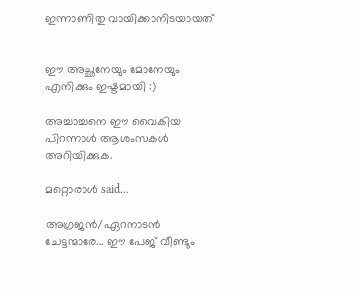ഇന്നാണിതു വായിക്കാനിടയായത്


ഈ അച്ഛനേയും മോനേയും എനിക്കും ഇഷ്ടമായി :)

അച്ചാച്ചനെ ഈ വൈകിയ പിറന്നാള്‍ ആശംസകള്‍ അറിയിക്കുക.

മറ്റൊരാള്‍ said...

അഗ്രജന്‍/ഏറനാടന്‍ ചേട്ടന്മാരേ... ഈ പേജ്‌ വീണ്ടും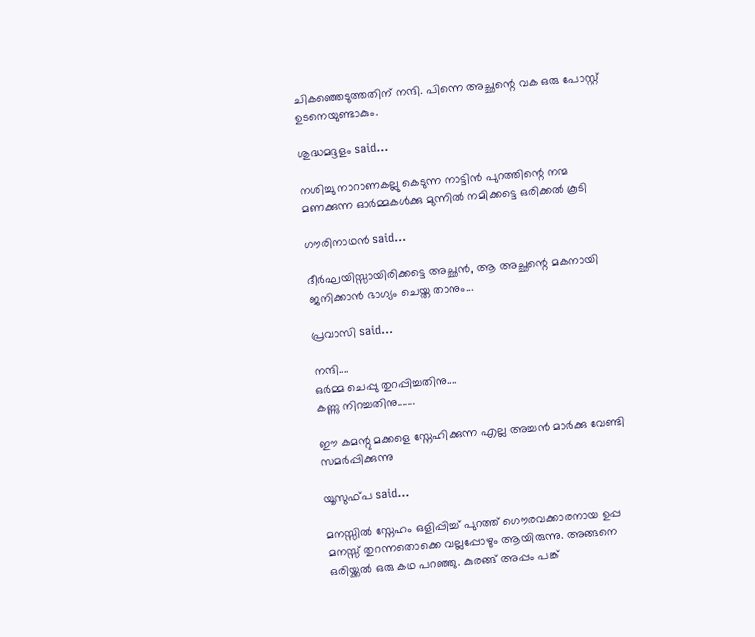ചികഞ്ഞെടുത്തതിന്‌ നന്ദി. പിന്നെ അച്ഛന്റെ വക ഒരു പോസ്റ്റ്‌ ഉടനെയുണ്ടാകും.

ശുദ്ധമദ്ദളം said...

നശിച്ചു നാറാണകല്ലു കെടുന്ന നാട്ടിന്‍ പുറത്തിന്റെ നന്മ മണക്കുന്ന ഓര്‍മ്മകള്‍ക്കു മുന്നില്‍ നമിക്കട്ടെ ഒരിക്കല്‍ കൂടി

ഗൗരിനാഥന്‍ said...

ദീര്‍ഘയിസ്സായിരിക്കട്ടെ അച്ഛന്‍, ആ അച്ഛന്റെ മകനായി ജനിക്കാന്‍ ഭാഗ്യം ചെയ്ത താനും...

പ്രവാസി said...

നന്ദി....
ഒർമ്മ ചെപ്പു തുറപ്പിച്ചതിനു....
കണ്ണു നിറച്ചതിനു.......

ഈ കമന്റു മക്കളെ സ്നേഹിക്കുന്ന എല്ല അച്ചൻ മാർക്കു വേണ്ടി സമർപ്പിക്കുന്നു

യൂസുഫ്പ said...

മനസ്സില്‍ സ്നേഹം ഒളിപ്പിച്ച് പുറത്ത് ഗൌരവക്കാരനായ ഉപ്പ മനസ്സ് തുറന്നതൊക്കെ വല്ലപ്പോഴും ആയിരുന്നു. അങ്ങനെ ഒരിയ്ക്കല്‍ ഒരു കഥ പറഞ്ഞു. കുരങ്ങ് അപ്പം പങ്ക്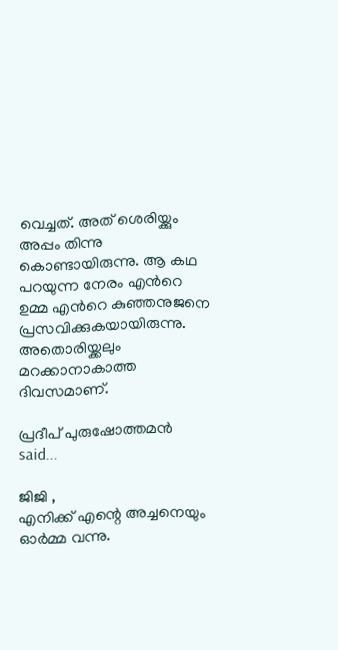വെച്ചത്. അത് ശെരിയ്ക്കും അപ്പം തിന്നു കൊണ്ടായിരുന്നു. ആ കഥ പറയുന്ന നേരം എന്‍റെ ഉമ്മ എന്‍റെ കുഞ്ഞനുജനെ പ്രസവിക്കുകയായിരുന്നു. അതൊരിയ്ക്കലും മറക്കാനാകാത്ത ദിവസമാണ്.

പ്രദീപ് പുരുഷോത്തമന്‍ said...

ജിജി ,
എനിക്ക് എന്റെ അച്ചനെയും ഓര്‍മ്മ വന്നു.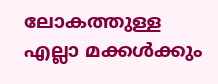ലോകത്തുള്ള എല്ലാ മക്കള്‍ക്കും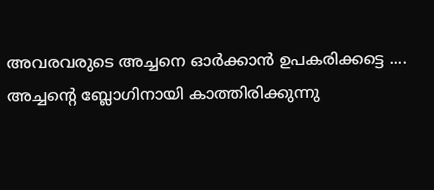അവരവരുടെ അച്ചനെ ഓര്‍ക്കാന്‍ ഉപകരിക്കട്ടെ ....
അച്ചന്റെ ബ്ലോഗിനായി കാത്തിരിക്കുന്നു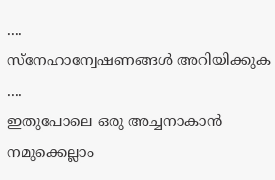....
സ്നേഹാന്വേഷണങ്ങള്‍ അറിയിക്കുക ....
ഇതുപോലെ ഒരു അച്ചനാകാന്‍ നമുക്കെല്ലാം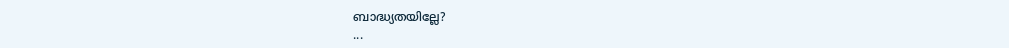ബാദ്ധ്യതയില്ലേ?
...